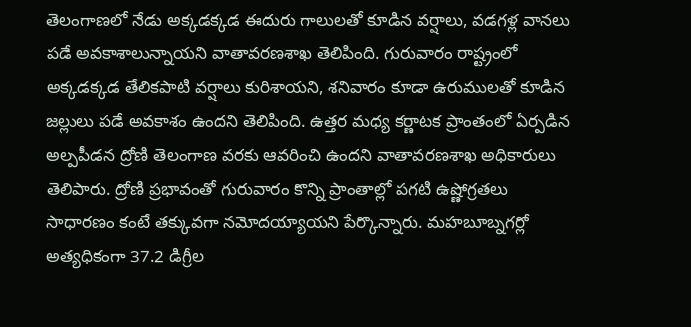తెలంగాణలో నేడు అక్కడక్కడ ఈదురు గాలులతో కూడిన వర్షాలు, వడగళ్ల వానలు పడే అవకాశాలున్నాయని వాతావరణశాఖ తెలిపింది. గురువారం రాష్ట్రంలో అక్కడక్కడ తేలికపాటి వర్షాలు కురిశాయని, శనివారం కూడా ఉరుములతో కూడిన జల్లులు పడే అవకాశం ఉందని తెలిపింది. ఉత్తర మధ్య కర్ణాటక ప్రాంతంలో ఏర్పడిన అల్పపీడన ద్రోణి తెలంగాణ వరకు ఆవరించి ఉందని వాతావరణశాఖ అధికారులు తెలిపారు. ద్రోణి ప్రభావంతో గురువారం కొన్ని ప్రాంతాల్లో పగటి ఉష్ణోగ్రతలు సాధారణం కంటే తక్కువగా నమోదయ్యాయని పేర్కొన్నారు. మహబూబ్నగర్లో అత్యధికంగా 37.2 డిగ్రీల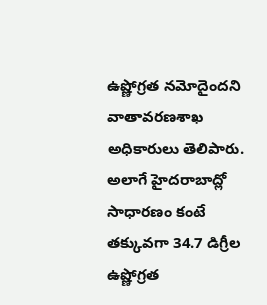ఉష్ణోగ్రత నమోదైందని వాతావరణశాఖ అధికారులు తెలిపారు. అలాగే హైదరాబాద్లో సాధారణం కంటే తక్కువగా 34.7 డిగ్రీల ఉష్ణోగ్రత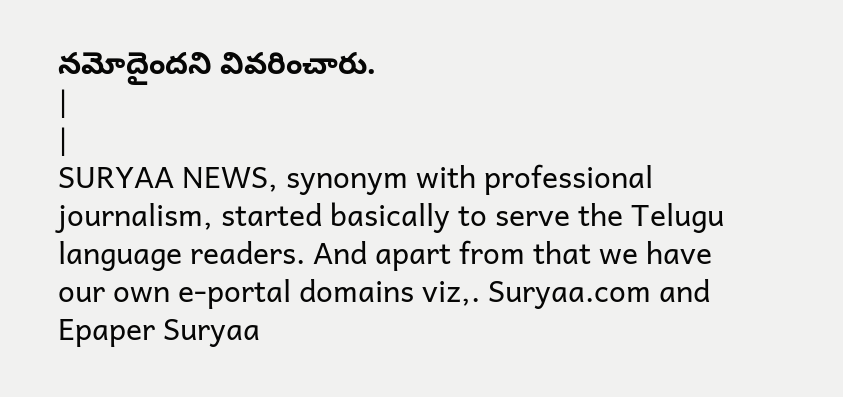నమోదైందని వివరించారు.
|
|
SURYAA NEWS, synonym with professional journalism, started basically to serve the Telugu language readers. And apart from that we have our own e-portal domains viz,. Suryaa.com and Epaper Suryaa